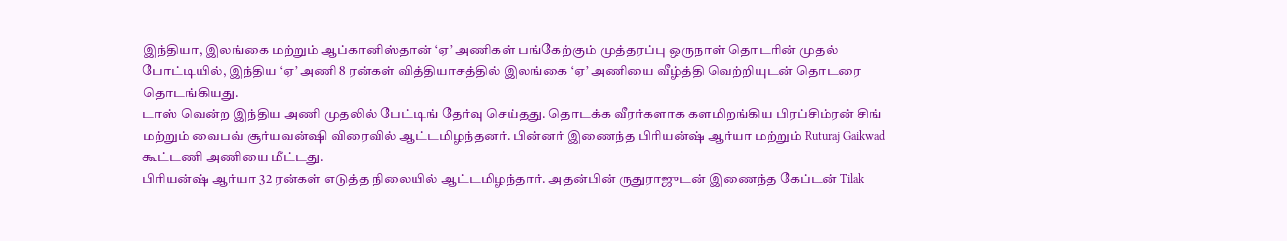இந்தியா, இலங்கை மற்றும் ஆப்கானிஸ்தான் ‘ஏ’ அணிகள் பங்கேற்கும் முத்தரப்பு ஒருநாள் தொடரின் முதல் போட்டியில், இந்திய ‘ஏ’ அணி 8 ரன்கள் வித்தியாசத்தில் இலங்கை ‘ஏ’ அணியை வீழ்த்தி வெற்றியுடன் தொடரை தொடங்கியது.
டாஸ் வென்ற இந்திய அணி முதலில் பேட்டிங் தேர்வு செய்தது. தொடக்க வீரர்களாக களமிறங்கிய பிரப்சிம்ரன் சிங் மற்றும் வைபவ் சூர்யவன்ஷி விரைவில் ஆட்டமிழந்தனர். பின்னர் இணைந்த பிரியன்ஷ் ஆர்யா மற்றும் Ruturaj Gaikwad கூட்டணி அணியை மீட்டது.
பிரியன்ஷ் ஆர்யா 32 ரன்கள் எடுத்த நிலையில் ஆட்டமிழந்தார். அதன்பின் ருதுராஜுடன் இணைந்த கேப்டன் Tilak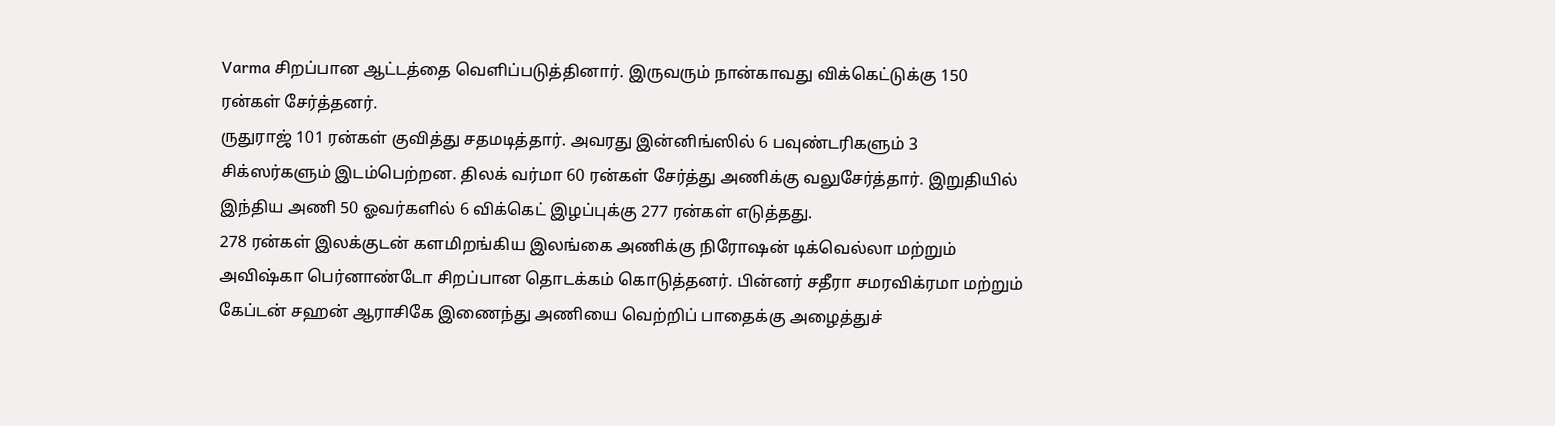Varma சிறப்பான ஆட்டத்தை வெளிப்படுத்தினார். இருவரும் நான்காவது விக்கெட்டுக்கு 150 ரன்கள் சேர்த்தனர்.
ருதுராஜ் 101 ரன்கள் குவித்து சதமடித்தார். அவரது இன்னிங்ஸில் 6 பவுண்டரிகளும் 3 சிக்ஸர்களும் இடம்பெற்றன. திலக் வர்மா 60 ரன்கள் சேர்த்து அணிக்கு வலுசேர்த்தார். இறுதியில் இந்திய அணி 50 ஓவர்களில் 6 விக்கெட் இழப்புக்கு 277 ரன்கள் எடுத்தது.
278 ரன்கள் இலக்குடன் களமிறங்கிய இலங்கை அணிக்கு நிரோஷன் டிக்வெல்லா மற்றும் அவிஷ்கா பெர்னாண்டோ சிறப்பான தொடக்கம் கொடுத்தனர். பின்னர் சதீரா சமரவிக்ரமா மற்றும் கேப்டன் சஹன் ஆராசிகே இணைந்து அணியை வெற்றிப் பாதைக்கு அழைத்துச்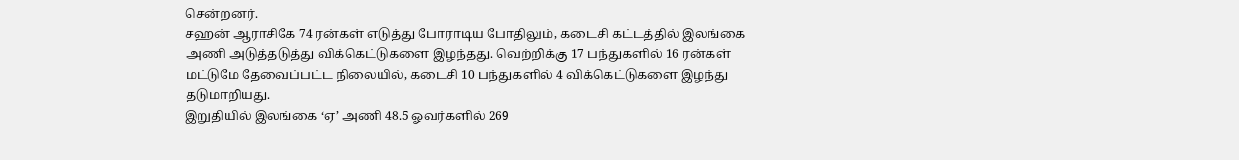சென்றனர்.
சஹன் ஆராசிகே 74 ரன்கள் எடுத்து போராடிய போதிலும், கடைசி கட்டத்தில் இலங்கை அணி அடுத்தடுத்து விக்கெட்டுகளை இழந்தது. வெற்றிக்கு 17 பந்துகளில் 16 ரன்கள் மட்டுமே தேவைப்பட்ட நிலையில், கடைசி 10 பந்துகளில் 4 விக்கெட்டுகளை இழந்து தடுமாறியது.
இறுதியில் இலங்கை ‘ஏ’ அணி 48.5 ஓவர்களில் 269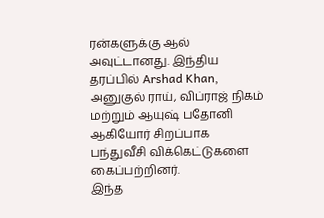ரன்களுக்கு ஆல் அவுட்டானது. இந்திய தரப்பில் Arshad Khan, அனுகுல் ராய், விப்ராஜ் நிகம் மற்றும் ஆயுஷ் பதோனி ஆகியோர் சிறப்பாக பந்துவீசி விக்கெட்டுகளை கைப்பற்றினர்.
இந்த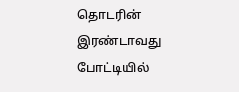தொடரின் இரண்டாவது போட்டியில்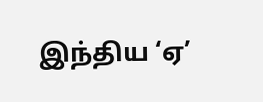இந்திய ‘ஏ’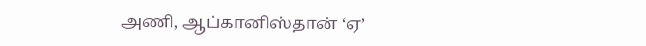அணி, ஆப்கானிஸ்தான் ‘ஏ’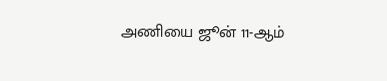அணியை ஜூன் 11-ஆம்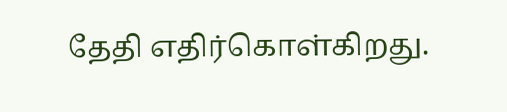தேதி எதிர்கொள்கிறது.